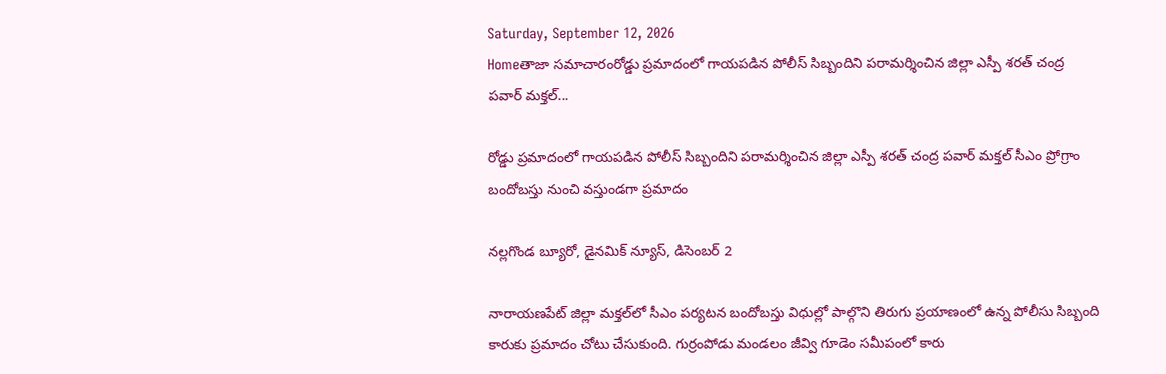Saturday, September 12, 2026
Homeతాజా సమాచారంరోడ్డు ప్రమాదంలో గాయపడిన పోలీస్ సిబ్బందిని పరామర్శించిన జిల్లా ఎస్పీ శరత్ చంద్ర పవార్ మక్తల్...

రోడ్డు ప్రమాదంలో గాయపడిన పోలీస్ సిబ్బందిని పరామర్శించిన జిల్లా ఎస్పీ శరత్ చంద్ర పవార్ మక్తల్ సీఎం ప్రోగ్రాం బందోబస్తు నుంచి వస్తుండగా ప్రమాదం

నల్లగొండ బ్యూరో, డైనమిక్ న్యూస్, డిసెంబర్ 2

నారాయణపేట్ జిల్లా మక్తల్‌లో సీఎం పర్యటన బందోబస్తు విధుల్లో పాల్గొని తిరుగు ప్రయాణంలో ఉన్న పోలీసు సిబ్బంది కారుకు ప్రమాదం చోటు చేసుకుంది. గుర్రంపోడు మండలం జీవ్వి గూడెం సమీపంలో కారు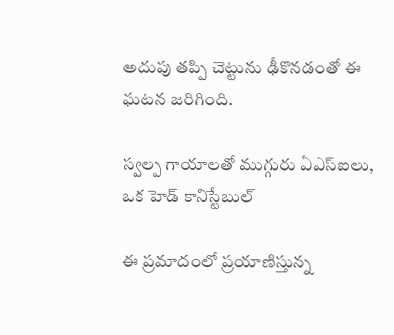అదుపు తప్పి చెట్టును ఢీకొనడంతో ఈ ఘటన జరిగింది.

స్వల్ప గాయాలతో ముగ్గురు ఏఎస్ఐలు, ఒక హెడ్ కానిస్టేబుల్

ఈ ప్రమాదంలో ప్రయాణిస్తున్న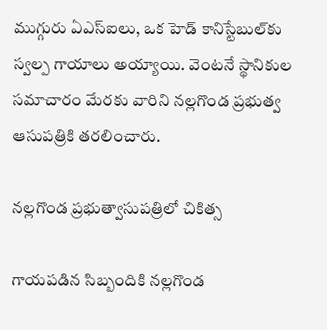ముగ్గురు ఏఎస్ఐలు, ఒక హెడ్ కానిస్టేబుల్‌కు స్వల్ప గాయాలు అయ్యాయి. వెంటనే స్థానికుల సమాచారం మేరకు వారిని నల్లగొండ ప్రభుత్వ ఆసుపత్రికి తరలించారు.

నల్లగొండ ప్రభుత్వాసుపత్రిలో చికిత్స

గాయపడిన సిబ్బందికి నల్లగొండ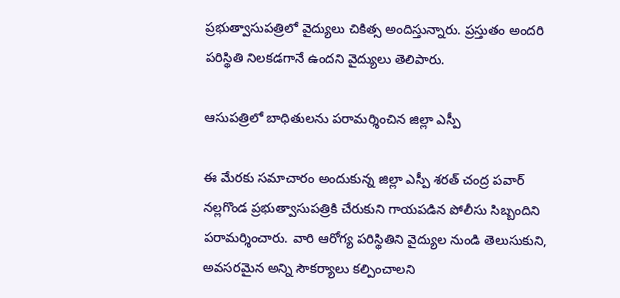ప్రభుత్వాసుపత్రిలో వైద్యులు చికిత్స అందిస్తున్నారు. ప్రస్తుతం అందరి పరిస్థితి నిలకడగానే ఉందని వైద్యులు తెలిపారు.

ఆసుపత్రిలో బాధితులను పరామర్శించిన జిల్లా ఎస్పీ

ఈ మేరకు సమాచారం అందుకున్న జిల్లా ఎస్పీ శరత్ చంద్ర పవార్ నల్లగొండ ప్రభుత్వాసుపత్రికి చేరుకుని గాయపడిన పోలీసు సిబ్బందిని పరామర్శించారు. వారి ఆరోగ్య పరిస్థితిని వైద్యుల నుండి తెలుసుకుని, అవసరమైన అన్ని సౌకర్యాలు కల్పించాలని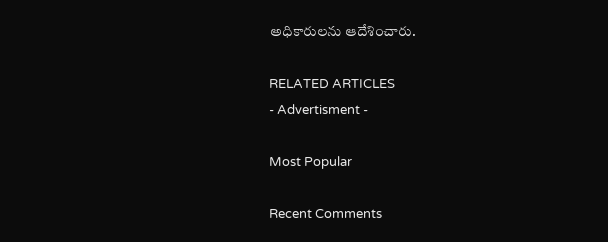అధికారులను ఆదేశించారు.

RELATED ARTICLES
- Advertisment -

Most Popular

Recent Comments